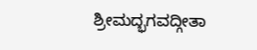ಶ್ರೀಮದ್ಭಗವದ್ಗೀತಾ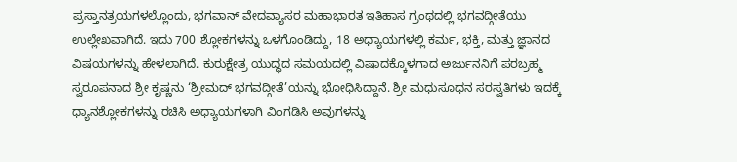ಪ್ರಸ್ತಾನತ್ರಯಗಳಲ್ಲೊಂದು, ಭಗವಾನ್ ವೇದವ್ಯಾಸರ ಮಹಾಭಾರತ ಇತಿಹಾಸ ಗ್ರಂಥದಲ್ಲಿ ಭಗವದ್ಗೀತೆಯು ಉಲ್ಲೇಖವಾಗಿದೆ. ಇದು 700 ಶ್ಲೋಕಗಳನ್ನು ಒಳಗೊಂಡಿದ್ದು, 18 ಅಧ್ಯಾಯಗಳಲ್ಲಿ ಕರ್ಮ, ಭಕ್ತಿ, ಮತ್ತು ಜ್ಞಾನದ ವಿಷಯಗಳನ್ನು ಹೇಳಲಾಗಿದೆ. ಕುರುಕ್ಷೇತ್ರ ಯುದ್ಧದ ಸಮಯದಲ್ಲಿ ವಿಷಾದಕ್ಕೊಳಗಾದ ಅರ್ಜುನನಿಗೆ ಪರಬ್ರಹ್ಮ ಸ್ವರೂಪನಾದ ಶ್ರೀ ಕೃಷ್ಣನು ‘ಶ್ರೀಮದ್ ಭಗವದ್ಗೀತೆ’ಯನ್ನು ಭೋಧಿಸಿದ್ದಾನೆ. ಶ್ರೀ ಮಧುಸೂಧನ ಸರಸ್ವತಿಗಳು ಇದಕ್ಕೆ ಧ್ಯಾನಶ್ಲೋಕಗಳನ್ನು ರಚಿಸಿ ಅಧ್ಯಾಯಗಳಾಗಿ ವಿಂಗಡಿಸಿ ಅವುಗಳನ್ನು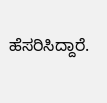ಹೆಸರಿಸಿದ್ದಾರೆ.